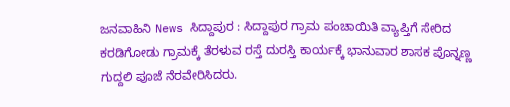ಜನವಾಹಿನಿ News ಸಿದ್ದಾಪುರ : ಸಿದ್ದಾಪುರ ಗ್ರಾಮ ಪಂಚಾಯಿತಿ ವ್ಯಾಪ್ತಿಗೆ ಸೇರಿದ ಕರಡಿಗೋಡು ಗ್ರಾಮಕ್ಕೆ ತೆರಳುವ ರಸ್ತೆ ದುರಸ್ತಿ ಕಾರ್ಯಕ್ಕೆ ಭಾನುವಾರ ಶಾಸಕ ಪೊನ್ನಣ್ಣ ಗುದ್ದಲಿ ಪೂಜೆ ನೆರವೇರಿಸಿದರು.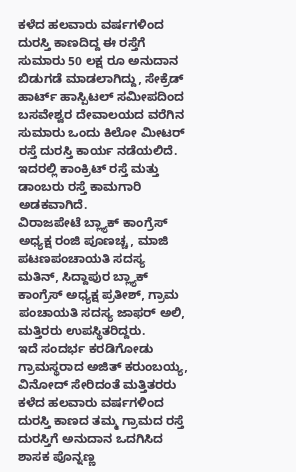ಕಳೆದ ಹಲವಾರು ವರ್ಷಗಳಿಂದ ದುರಸ್ತಿ ಕಾಣದಿದ್ದ ಈ ರಸ್ತೆಗೆ ಸುಮಾರು 50 ಲಕ್ಷ ರೂ ಅನುದಾನ ಬಿಡುಗಡೆ ಮಾಡಲಾಗಿದ್ದು, ಸೇಕ್ರೆಡ್ ಹಾರ್ಟ್ ಹಾಸ್ಪಿಟಲ್ ಸಮೀಪದಿಂದ ಬಸವೇಶ್ವರ ದೇವಾಲಯದ ವರೆಗಿನ ಸುಮಾರು ಒಂದು ಕಿಲೋ ಮೀಟರ್ ರಸ್ತೆ ದುರಸ್ತಿ ಕಾರ್ಯ ನಡೆಯಲಿದೆ. ಇದರಲ್ಲಿ ಕಾಂಕ್ರಿಟ್ ರಸ್ತೆ ಮತ್ತು ಡಾಂಬರು ರಸ್ತೆ ಕಾಮಗಾರಿ ಅಡಕವಾಗಿದೆ.
ವಿರಾಜಪೇಟೆ ಬ್ಲ್ಯಾಕ್ ಕಾಂಗ್ರೆಸ್ ಅಧ್ಯಕ್ಷ ರಂಜಿ ಪೂಣಚ್ಚ, ಮಾಜಿ ಪಟಣಪಂಚಾಯತಿ ಸದಸ್ಯ ಮತಿನ್, ಸಿದ್ದಾಪುರ ಬ್ಲ್ಯಾಕ್ ಕಾಂಗ್ರೆಸ್ ಅಧ್ಯಕ್ಷ ಪ್ರತೀಶ್, ಗ್ರಾಮ ಪಂಚಾಯತಿ ಸದಸ್ಯ ಜಾಫರ್ ಅಲಿ, ಮತ್ತಿರರು ಉಪಸ್ಥಿತರಿದ್ದರು.
ಇದೆ ಸಂದರ್ಭ ಕರಡಿಗೋಡು ಗ್ರಾಮಸ್ಥರಾದ ಅಜಿತ್ ಕರುಂಬಯ್ಯ, ವಿನೋದ್ ಸೇರಿದಂತೆ ಮತ್ತಿತರರು ಕಳೆದ ಹಲವಾರು ವರ್ಷಗಳಿಂದ ದುರಸ್ತಿ ಕಾಣದ ತಮ್ಮ ಗ್ರಾಮದ ರಸ್ತೆ ದುರಸ್ತಿಗೆ ಅನುದಾನ ಒದಗಿಸಿದ ಶಾಸಕ ಪೊನ್ನಣ್ಣ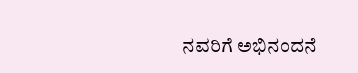ನವರಿಗೆ ಅಭಿನಂದನೆ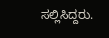ಸಲ್ಲಿಸಿದ್ದರು.